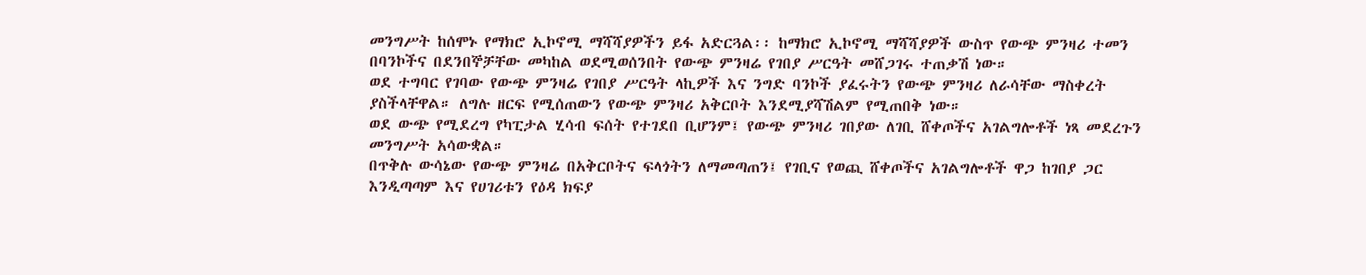መንግሥት ከሰሞኑ የማክሮ ኢኮኖሚ ማሻሻያዎችን ይፋ አድርጓል፡፡ ከማክሮ ኢኮኖሚ ማሻሻያዎች ውስጥ የውጭ ምንዛሪ ተመን በባንኮችና በደንበኞቻቸው መካከል ወደሚወሰንበት የውጭ ምንዛሬ የገበያ ሥርዓት መሸጋገሩ ተጠቃሽ ነው።
ወደ ተግባር የገባው የውጭ ምንዛሬ የገበያ ሥርዓት ላኪዎች እና ንግድ ባንኮች ያፈሩትን የውጭ ምንዛሪ ለራሳቸው ማስቀረት ያስችላቸዋል። ለግሉ ዘርፍ የሚሰጠውን የውጭ ምንዛሪ አቅርቦት እንደሚያሻሽልም የሚጠበቅ ነው።
ወደ ውጭ የሚደረግ የካፒታል ሂሳብ ፍሰት የተገደበ ቢሆንም፤ የውጭ ምንዛሪ ገበያው ለገቢ ሸቀጦችና አገልግሎቶች ነጻ መደረጉን መንግሥት አሳውቋል።
በጥቅሉ ውሳኔው የውጭ ምንዛሬ በአቅርቦትና ፍላጎትን ለማመጣጠን፤ የገቢና የወጪ ሸቀጦችና አገልግሎቶች ዋጋ ከገበያ ጋር እንዲጣጣም እና የሀገሪቱን የዕዳ ክፍያ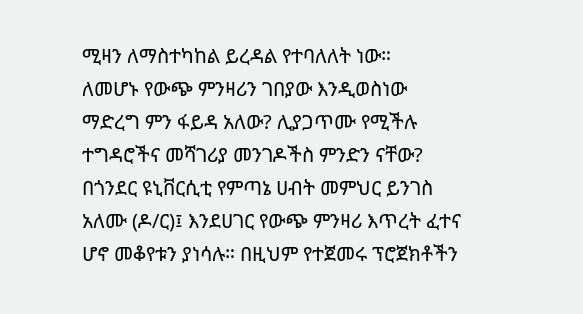ሚዛን ለማስተካከል ይረዳል የተባለለት ነው።
ለመሆኑ የውጭ ምንዛሪን ገበያው እንዲወስነው ማድረግ ምን ፋይዳ አለው? ሊያጋጥሙ የሚችሉ ተግዳሮችና መሻገሪያ መንገዶችስ ምንድን ናቸው?
በጎንደር ዩኒቨርሲቲ የምጣኔ ሀብት መምህር ይንገስ አለሙ (ዶ/ር)፤ እንደሀገር የውጭ ምንዛሪ እጥረት ፈተና ሆኖ መቆየቱን ያነሳሉ። በዚህም የተጀመሩ ፕሮጀክቶችን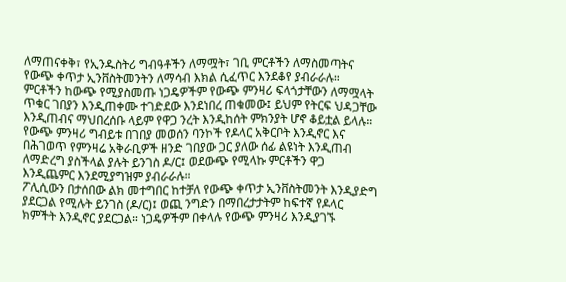ለማጠናቀቅ፣ የኢንዱስትሪ ግብዓቶችን ለማሟት፣ ገቢ ምርቶችን ለማስመጣትና የውጭ ቀጥታ ኢንቨስትመንትን ለማሳብ እክል ሲፈጥር እንደቆየ ያብራራሉ።
ምርቶችን ከውጭ የሚያስመጡ ነጋዴዎችም የውጭ ምንዛሪ ፍላጎታቸውን ለማሟላት ጥቁር ገበያን እንዲጠቀሙ ተገድደው እንደነበረ ጠቁመው፤ ይህም የትርፍ ህዳጋቸው እንዲጠብና ማህበረሰቡ ላይም የዋጋ ንረት እንዲከሰት ምክንያት ሆኖ ቆይቷል ይላሉ።
የውጭ ምንዛሪ ግብይቱ በገበያ መወሰን ባንኮች የዶላር አቅርቦት እንዲኖር እና በሕገወጥ የምንዛሬ አቅራቢዎች ዘንድ ገበያው ጋር ያለው ሰፊ ልዩነት እንዲጠብ ለማድረግ ያስችላል ያሉት ይንገስ ዶ/ር፤ ወደውጭ የሚላኩ ምርቶችን ዋጋ እንዲጨምር እንደሚያግዝም ያብራራሉ።
ፖሊሲውን በታሰበው ልክ መተግበር ከተቻለ የውጭ ቀጥታ ኢንቨስትመንት እንዲያድግ ያደርጋል የሚሉት ይንገስ (ዶ/ር)፤ ወጪ ንግድን በማበረታታትም ከፍተኛ የዶላር ክምችት እንዲኖር ያደርጋል። ነጋዴዎችም በቀላሉ የውጭ ምንዛሪ እንዲያገኙ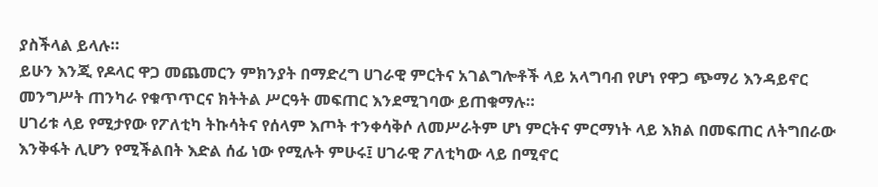ያስችላል ይላሉ።
ይሁን እንጂ የዶላር ዋጋ መጨመርን ምክንያት በማድረግ ሀገራዊ ምርትና አገልግሎቶች ላይ አላግባብ የሆነ የዋጋ ጭማሪ እንዳይኖር መንግሥት ጠንካራ የቁጥጥርና ክትትል ሥርዓት መፍጠር እንደሚገባው ይጠቁማሉ።
ሀገሪቱ ላይ የሚታየው የፖለቲካ ትኩሳትና የሰላም እጦት ተንቀሳቅሶ ለመሥራትም ሆነ ምርትና ምርማነት ላይ እክል በመፍጠር ለትግበራው እንቅፋት ሊሆን የሚችልበት እድል ሰፊ ነው የሚሉት ምሁሩ፤ ሀገራዊ ፖለቲካው ላይ በሚኖር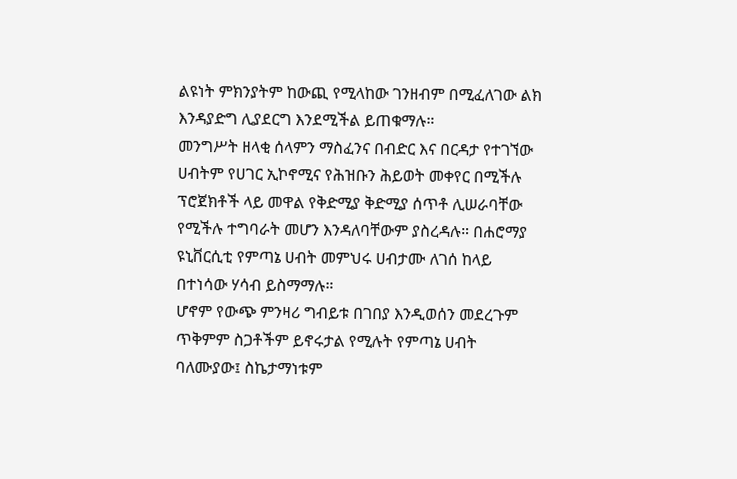ልዩነት ምክንያትም ከውጪ የሚላከው ገንዘብም በሚፈለገው ልክ እንዳያድግ ሊያደርግ እንደሚችል ይጠቁማሉ።
መንግሥት ዘላቂ ሰላምን ማስፈንና በብድር እና በርዳታ የተገኘው ሀብትም የሀገር ኢኮኖሚና የሕዝቡን ሕይወት መቀየር በሚችሉ ፕሮጀክቶች ላይ መዋል የቅድሚያ ቅድሚያ ሰጥቶ ሊሠራባቸው የሚችሉ ተግባራት መሆን እንዳለባቸውም ያስረዳሉ። በሐሮማያ ዩኒቨርሲቲ የምጣኔ ሀብት መምህሩ ሀብታሙ ለገሰ ከላይ በተነሳው ሃሳብ ይስማማሉ።
ሆኖም የውጭ ምንዛሪ ግብይቱ በገበያ እንዲወሰን መደረጉም ጥቅምም ስጋቶችም ይኖሩታል የሚሉት የምጣኔ ሀብት ባለሙያው፤ ስኬታማነቱም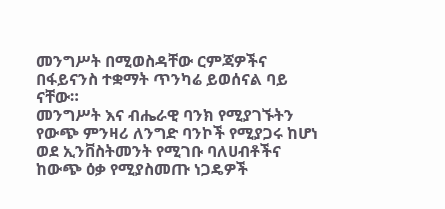መንግሥት በሚወስዳቸው ርምጃዎችና በፋይናንስ ተቋማት ጥንካሬ ይወሰናል ባይ ናቸው።
መንግሥት እና ብሔራዊ ባንክ የሚያገኙትን የውጭ ምንዛሪ ለንግድ ባንኮች የሚያጋሩ ከሆነ ወደ ኢንቨስትመንት የሚገቡ ባለሀብቶችና ከውጭ ዕቃ የሚያስመጡ ነጋዴዎች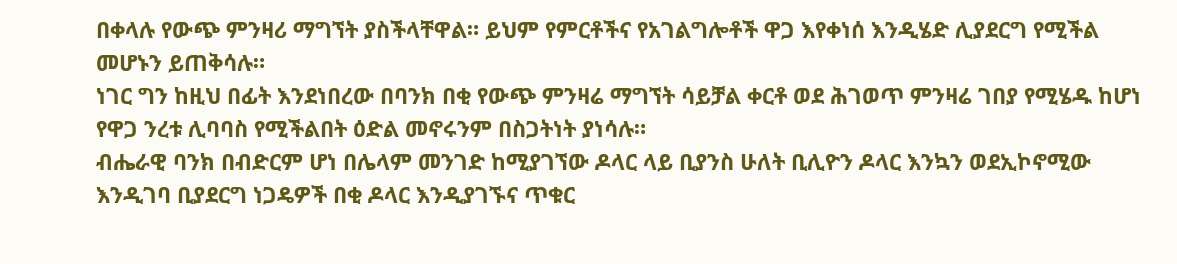በቀላሉ የውጭ ምንዛሪ ማግኘት ያስችላቸዋል። ይህም የምርቶችና የአገልግሎቶች ዋጋ እየቀነሰ እንዲሄድ ሊያደርግ የሚችል መሆኑን ይጠቅሳሉ።
ነገር ግን ከዚህ በፊት እንደነበረው በባንክ በቂ የውጭ ምንዛሬ ማግኘት ሳይቻል ቀርቶ ወደ ሕገወጥ ምንዛሬ ገበያ የሚሄዱ ከሆነ የዋጋ ንረቱ ሊባባስ የሚችልበት ዕድል መኖሩንም በስጋትነት ያነሳሉ።
ብሔራዊ ባንክ በብድርም ሆነ በሌላም መንገድ ከሚያገኘው ዶላር ላይ ቢያንስ ሁለት ቢሊዮን ዶላር እንኳን ወደኢኮኖሚው እንዲገባ ቢያደርግ ነጋዴዎች በቂ ዶላር እንዲያገኙና ጥቁር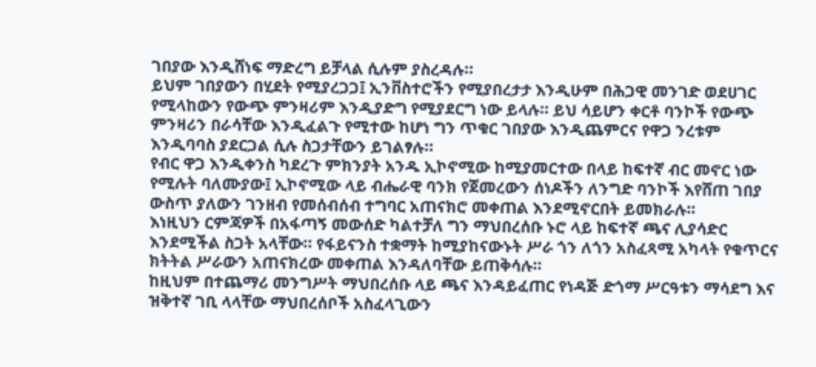ገበያው እንዲሸነፍ ማድረግ ይቻላል ሲሉም ያስረዳሉ።
ይህም ገበያውን በሂደት የሚያረጋጋ፤ ኢንቨስተሮችን የሚያበረታታ እንዲሁም በሕጋዊ መንገድ ወደሀገር የሚላከውን የውጭ ምንዛሪም እንዲያድግ የሚያደርግ ነው ይላሉ። ይህ ሳይሆን ቀርቶ ባንኮች የውጭ ምንዛሪን በራሳቸው እንዲፈልጉ የሚተው ከሆነ ግን ጥቁር ገበያው እንዲጨምርና የዋጋ ንረቱም እንዲባባስ ያደርጋል ሲሉ ስጋታቸውን ይገልፃሉ።
የብር ዋጋ እንዲቀንስ ካደረጉ ምክንያት አንዱ ኢኮኖሚው ከሚያመርተው በላይ ከፍተኛ ብር መኖር ነው የሚሉት ባለሙያው፤ ኢኮኖሚው ላይ ብሔራዊ ባንክ የጀመረውን ሰነዶችን ለንግድ ባንኮች እየሸጠ ገበያ ውስጥ ያለውን ገንዘብ የመሰብሰብ ተግባር አጠናክሮ መቀጠል እንደሚኖርበት ይመክራሉ።
እነዚህን ርምጃዎች በአፋጣኝ መውሰድ ካልተቻለ ግን ማህበረሰቡ ኑሮ ላይ ከፍተኛ ጫና ሊያሳድር እንደሚችል ስጋት አላቸው። የፋይናንስ ተቋማት ከሚያከናውኑት ሥራ ጎን ለጎን አስፈጻሚ አካላት የቁጥርና ክትትል ሥራውን አጠናክረው መቀጠል እንዳለባቸው ይጠቅሳሉ።
ከዚህም በተጨማሪ መንግሥት ማህበረሰቡ ላይ ጫና እንዳይፈጠር የነዳጅ ድጎማ ሥርዓቱን ማሳደግ እና ዝቅተኛ ገቢ ላላቸው ማህበረሰቦች አስፈላጊውን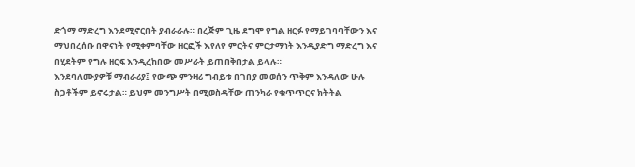ድጎማ ማድረግ እንደሚኖርበት ያብራራሉ። በረጅም ጊዜ ደግሞ የግል ዘርፉ የማይገባባቸውን እና ማህበረሰቡ በዋናነት የሚቀምባቸው ዘርፎች እየለየ ምርትና ምርታማነት እንዲያድግ ማድረግ እና በሂደትም የግሉ ዘርፍ እንዲረከበው መሥራት ይጠበቅበታል ይላሉ።
እንደባለሙያዎቹ ማብራሪያ፤ የውጭ ምንዛሪ ግብይቱ በገበያ መወሰን ጥቅም እንዳለው ሁሉ ስጋቶችም ይኖሩታል። ይህም መንግሥት በሚወስዳቸው ጠንካራ የቁጥጥርና ክትትል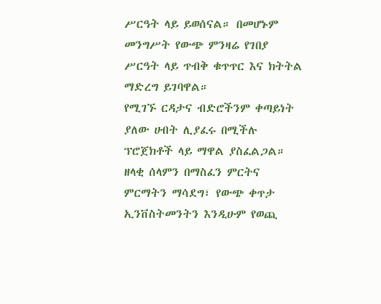ሥርዓት ላይ ይወሰናል። በመሆኑም መንግሥት የውጭ ምንዛሬ የገበያ ሥርዓት ላይ ጥብቅ ቁጥጥር እና ክትትል ማድረግ ይገባዋል።
የሚገኙ ርዳታና ብድሮችንም ቀጣይነት ያለው ሀብት ሊያፈሩ በሚችሉ ፕሮጀክቶች ላይ ማዋል ያስፈልጋል። ዘላቂ ሰላምን በማስፈን ምርትና ምርማትን ማሳደግ፣ የውጭ ቀጥታ ኢንቨስትመንትን እንዲሁም የወጪ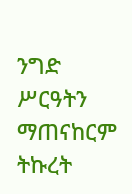ንግድ ሥርዓትን ማጠናከርም ትኩረት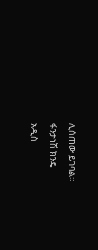ሊሰጠው ይገባል።
ፋንታነሽ ክንዴ
አዲስ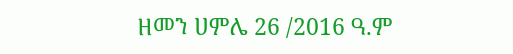ዘመን ሀምሌ 26 /2016 ዓ.ም